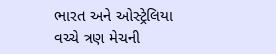ભારત અને ઓસ્ટ્રેલિયા વચ્ચે ત્રણ મેચની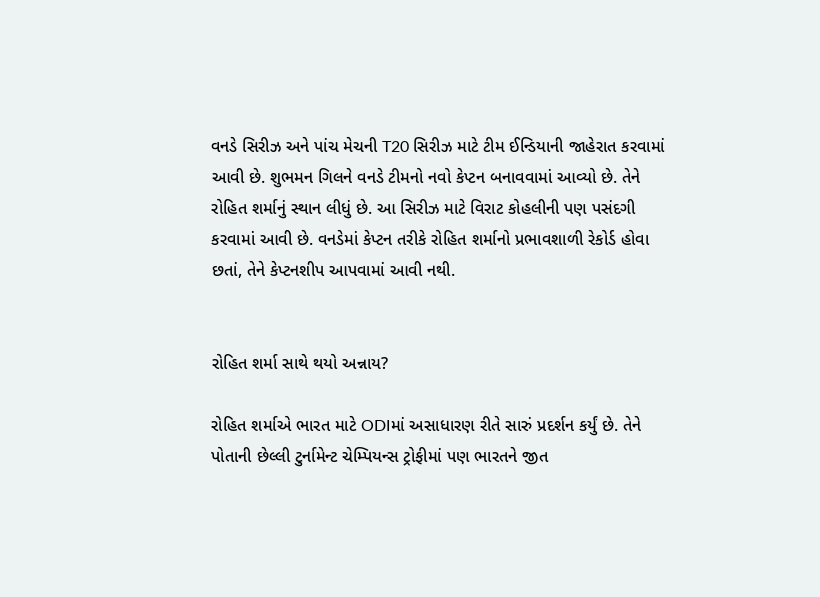વનડે સિરીઝ અને પાંચ મેચની T20 સિરીઝ માટે ટીમ ઈન્ડિયાની જાહેરાત કરવામાં આવી છે. શુભમન ગિલને વનડે ટીમનો નવો કેપ્ટન બનાવવામાં આવ્યો છે. તેને રોહિત શર્માનું સ્થાન લીધું છે. આ સિરીઝ માટે વિરાટ કોહલીની પણ પસંદગી કરવામાં આવી છે. વનડેમાં કેપ્ટન તરીકે રોહિત શર્માનો પ્રભાવશાળી રેકોર્ડ હોવા છતાં, તેને કેપ્ટનશીપ આપવામાં આવી નથી.


રોહિત શર્મા સાથે થયો અન્નાય?

રોહિત શર્માએ ભારત માટે ODIમાં અસાધારણ રીતે સારું પ્રદર્શન કર્યું છે. તેને પોતાની છેલ્લી ટુર્નામેન્ટ ચેમ્પિયન્સ ટ્રોફીમાં પણ ભારતને જીત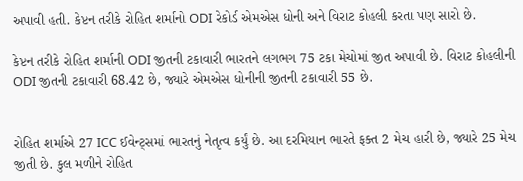અપાવી હતી. કેપ્ટન તરીકે રોહિત શર્માનો ODI રેકોર્ડ એમએસ ધોની અને વિરાટ કોહલી કરતા પણ સારો છે.

કેપ્ટન તરીકે રોહિત શર્માની ODI જીતની ટકાવારી ભારતને લગભગ 75 ટકા મેચોમાં જીત અપાવી છે. વિરાટ કોહલીની ODI જીતની ટકાવારી 68.42 છે, જ્યારે એમએસ ધોનીની જીતની ટકાવારી 55 છે.


રોહિત શર્માએ 27 ICC ઈવેન્ટ્સમાં ભારતનું નેતૃત્વ કર્યું છે. આ દરમિયાન ભારતે ફક્ત 2 મેચ હારી છે, જ્યારે 25 મેચ જીતી છે. કુલ મળીને રોહિત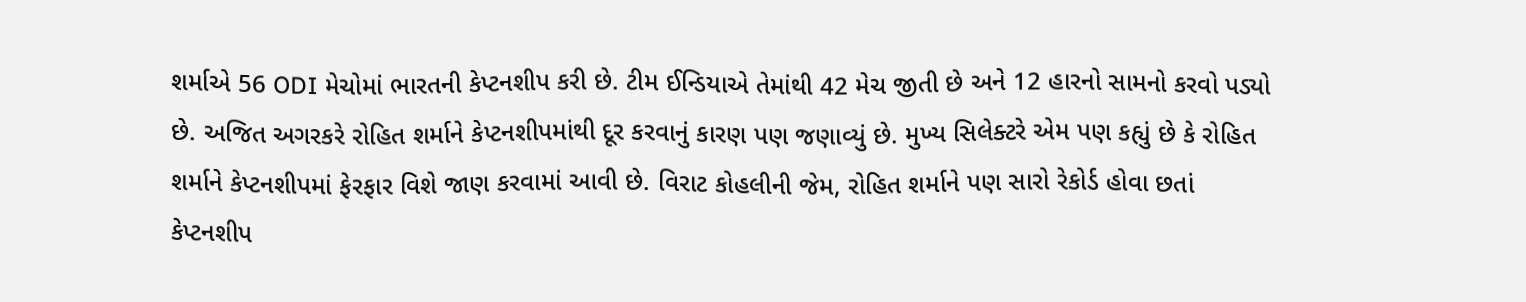શર્માએ 56 ODI મેચોમાં ભારતની કેપ્ટનશીપ કરી છે. ટીમ ઈન્ડિયાએ તેમાંથી 42 મેચ જીતી છે અને 12 હારનો સામનો કરવો પડ્યો છે. અજિત અગરકરે રોહિત શર્માને કેપ્ટનશીપમાંથી દૂર કરવાનું કારણ પણ જણાવ્યું છે. મુખ્ય સિલેક્ટરે એમ પણ કહ્યું છે કે રોહિત શર્માને કેપ્ટનશીપમાં ફેરફાર વિશે જાણ કરવામાં આવી છે. વિરાટ કોહલીની જેમ, રોહિત શર્માને પણ સારો રેકોર્ડ હોવા છતાં કેપ્ટનશીપ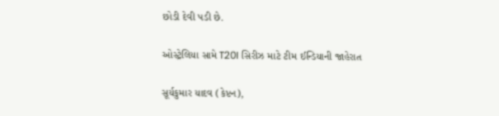છોડી દેવી પડી છે.

ઓસ્ટ્રેલિયા સામે T20I સિરીઝ માટે ટીમ ઈન્ડિયાની જાહેરાત

સૂર્યકુમાર યાદવ (કેપ્ટન),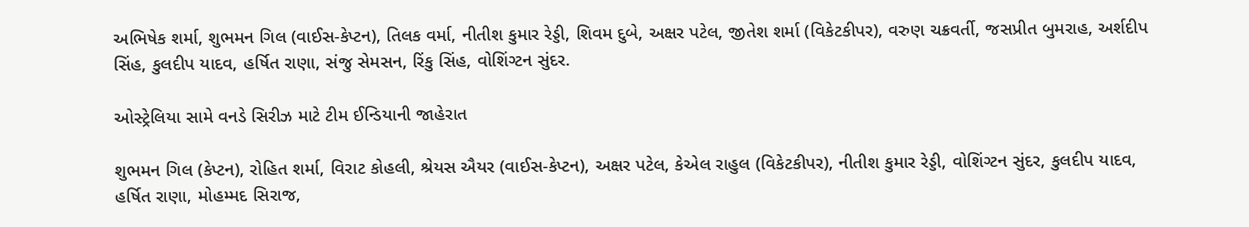અભિષેક શર્મા, શુભમન ગિલ (વાઈસ-કેપ્ટન), તિલક વર્મા, નીતીશ કુમાર રેડ્ડી, શિવમ દુબે, અક્ષર પટેલ, જીતેશ શર્મા (વિકેટકીપર), વરુણ ચક્રવર્તી, જસપ્રીત બુમરાહ, અર્શદીપ સિંહ, કુલદીપ યાદવ, હર્ષિત રાણા, સંજુ સેમસન, રિંકુ સિંહ, વોશિંગ્ટન સુંદર.

ઓસ્ટ્રેલિયા સામે વનડે સિરીઝ માટે ટીમ ઈન્ડિયાની જાહેરાત

શુભમન ગિલ (કેપ્ટન), રોહિત શર્મા, વિરાટ કોહલી, શ્રેયસ ઐયર (વાઈસ-કેપ્ટન), અક્ષર પટેલ, કેએલ રાહુલ (વિકેટકીપર), નીતીશ કુમાર રેડ્ડી, વોશિંગ્ટન સુંદર, કુલદીપ યાદવ, હર્ષિત રાણા, મોહમ્મદ સિરાજ,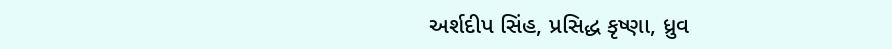અર્શદીપ સિંહ, પ્રસિદ્ધ કૃષ્ણા, ધ્રુવ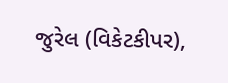જુરેલ (વિકેટકીપર),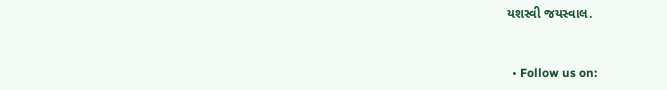યશસ્વી જયસ્વાલ.


  • Follow us on: